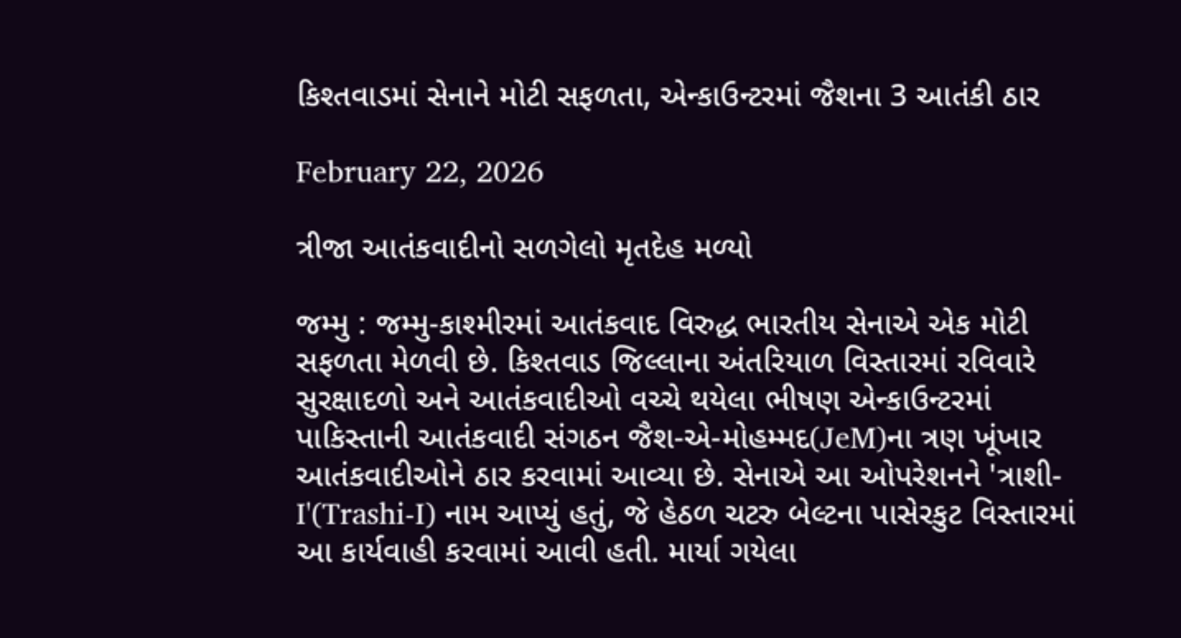કિશ્તવાડમાં સેનાને મોટી સફળતા, એન્કાઉન્ટરમાં જૈશના 3 આતંકી ઠાર

February 22, 2026

ત્રીજા આતંકવાદીનો સળગેલો મૃતદેહ મળ્યો

જમ્મુ : જમ્મુ-કાશ્મીરમાં આતંકવાદ વિરુદ્ધ ભારતીય સેનાએ એક મોટી સફળતા મેળવી છે. કિશ્તવાડ જિલ્લાના અંતરિયાળ વિસ્તારમાં રવિવારે સુરક્ષાદળો અને આતંકવાદીઓ વચ્ચે થયેલા ભીષણ એન્કાઉન્ટરમાં પાકિસ્તાની આતંકવાદી સંગઠન જૈશ-એ-મોહમ્મદ(JeM)ના ત્રણ ખૂંખાર આતંકવાદીઓને ઠાર કરવામાં આવ્યા છે. સેનાએ આ ઓપરેશનને 'ત્રાશી-I'(Trashi-I) નામ આપ્યું હતું, જે હેઠળ ચટરુ બેલ્ટના પાસેરકુટ વિસ્તારમાં આ કાર્યવાહી કરવામાં આવી હતી. માર્યા ગયેલા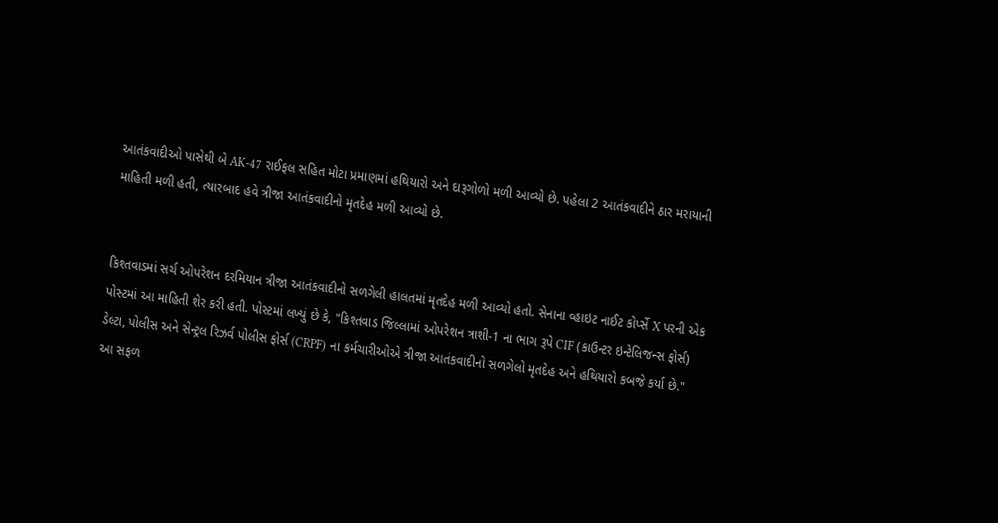આતંકવાદીઓ પાસેથી બે AK-47 રાઈફલ સહિત મોટા પ્રમાણમાં હથિયારો અને દારૂગોળો મળી આવ્યો છે. પહેલા 2 આતંકવાદીને ઠાર મરાયાની માહિતી મળી હતી, ત્યારબાદ હવે ત્રીજા આતંકવાદીનો મૃતદેહ મળી આવ્યો છે.


કિશ્તવાડમાં સર્ચ ઓપરેશન દરમિયાન ત્રીજા આતંકવાદીનો સળગેલી હાલતમાં મૃતદેહ મળી આવ્યો હતો. સેનાના વ્હાઇટ નાઈટ કોર્પ્સે X પરની એક પોસ્ટમાં આ માહિતી શેર કરી હતી. પોસ્ટમાં લખ્યું છે કે, "કિશ્તવાડ જિલ્લામાં ઓપરેશન ત્રાશી-1 ના ભાગ રૂપે CIF (કાઉન્ટર ઇન્ટેલિજન્સ ફોર્સ) ડેલ્ટા, પોલીસ અને સેન્ટ્રલ રિઝર્વ પોલીસ ફોર્સ (CRPF) ના કર્મચારીઓએ ત્રીજા આતંકવાદીનો સળગેલો મૃતદેહ અને હથિયારો કબજે કર્યા છે."
આ સફળ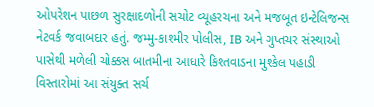ઓપરેશન પાછળ સુરક્ષાદળોની સચોટ વ્યૂહરચના અને મજબૂત ઇન્ટેલિજન્સ નેટવર્ક જવાબદાર હતું. જમ્મુ-કાશ્મીર પોલીસ, IB અને ગુપ્તચર સંસ્થાઓ પાસેથી મળેલી ચોક્કસ બાતમીના આધારે કિશ્તવાડના મુશ્કેલ પહાડી વિસ્તારોમાં આ સંયુક્ત સર્ચ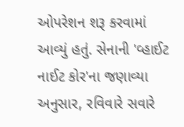ઓપરેશન શરૂ કરવામાં આવ્યું હતું. સેનાની 'વ્હાઈટ નાઈટ કોર'ના જણાવ્યા અનુસાર, રવિવારે સવારે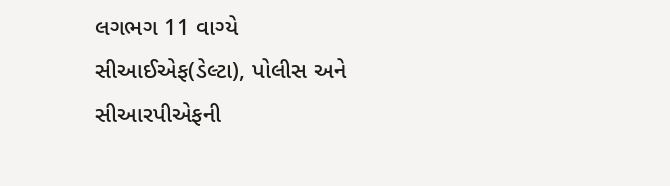લગભગ 11 વાગ્યે સીઆઈએફ(ડેલ્ટા), પોલીસ અને સીઆરપીએફની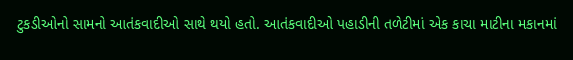ટુકડીઓનો સામનો આતંકવાદીઓ સાથે થયો હતો. આતંકવાદીઓ પહાડીની તળેટીમાં એક કાચા માટીના મકાનમાં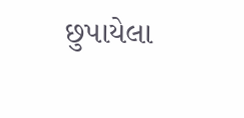છુપાયેલા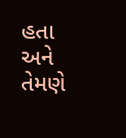હતા અને તેમણે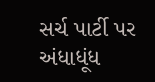સર્ચ પાર્ટી પર અંધાધૂંધ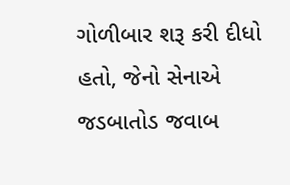ગોળીબાર શરૂ કરી દીધો હતો, જેનો સેનાએ જડબાતોડ જવાબ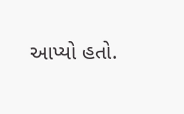આપ્યો હતો.